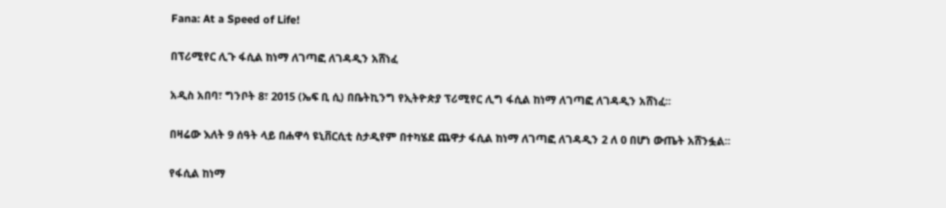Fana: At a Speed of Life!

በፕሪሚየር ሊጉ ፋሲል ከነማ ለገጣፎ ለገዳዲን አሸነፈ

አዲስ አበባ፣ ግንቦት 8፣ 2015 (ኤፍ ቢ ሲ) በቤትኪንግ የኢትዮጵያ ፕሪሚየር ሊግ ፋሲል ከነማ ለገጣፎ ለገዳዲን አሸነፈ፡፡

በዛሬው እለት 9 ሰዓት ላይ በሐዋሳ ዩኒቨርሲቲ ስታዲየም በተካሄደ ጨዋታ ፋሲል ከነማ ለገጣፎ ለገዳዲን 2 ለ 0 በሆነ ውጤት አሸንፏል፡፡

የፋሲል ከነማ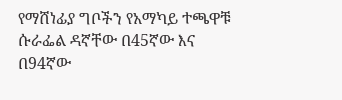የማሸነፊያ ግቦችን የአማካይ ተጫዋቹ ሱራፌል ዳኛቸው በ45ኛው እና በ94ኛው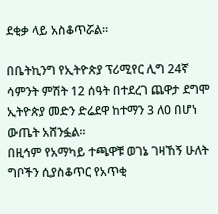ደቂቃ ላይ አስቆጥሯል፡፡

በቤትኪንግ የኢትዮጵያ ፕሪሚየር ሊግ 24ኛ ሳምንት ምሽት 12 ሰዓት በተደረገ ጨዋታ ደግሞ ኢትዮጵያ መድን ድሬደዋ ከተማን 3 ለ0 በሆነ ውጤት አሸንፏል፡፡
በዚኅም የአማካይ ተጫዋቹ ወገኔ ገዛኸኝ ሁለት ግቦችን ሲያስቆጥር የአጥቂ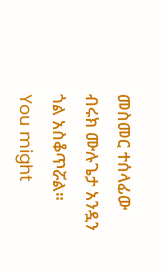መስመር ተሰላፊው ብሩክ ሙሉጌታ አንዷን ጎል አስቆጥሯል።
You might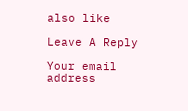also like

Leave A Reply

Your email address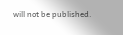will not be published.